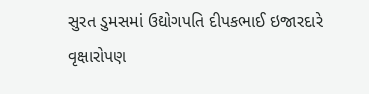સુરત ડુમસમાં ઉદ્યોગપતિ દીપકભાઈ ઇજારદારે વૃક્ષારોપણ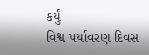કર્યું
વિશ્વ પર્યાવરણ દિવસ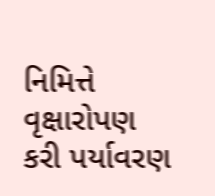નિમિત્તે વૃક્ષારોપણ કરી પર્યાવરણ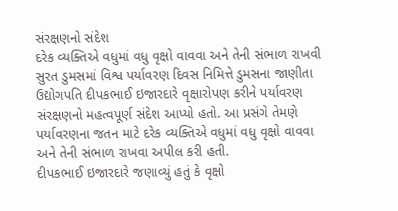સંરક્ષણનો સંદેશ
દરેક વ્યક્તિએ વધુમાં વધુ વૃક્ષો વાવવા અને તેની સંભાળ રાખવી
સુરત ડુમસમાં વિશ્વ પર્યાવરણ દિવસ નિમિત્તે ડુમસના જાણીતા ઉદ્યોગપતિ દીપકભાઈ ઇજારદારે વૃક્ષારોપણ કરીને પર્યાવરણ સંરક્ષણનો મહત્વપૂર્ણ સંદેશ આપ્યો હતો. આ પ્રસંગે તેમણે પર્યાવરણના જતન માટે દરેક વ્યક્તિએ વધુમાં વધુ વૃક્ષો વાવવા અને તેની સંભાળ રાખવા અપીલ કરી હતી.
દીપકભાઈ ઇજારદારે જણાવ્યું હતું કે વૃક્ષો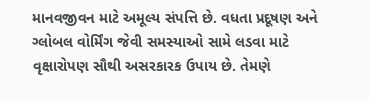માનવજીવન માટે અમૂલ્ય સંપત્તિ છે. વધતા પ્રદૂષણ અને ગ્લોબલ વોર્મિંગ જેવી સમસ્યાઓ સામે લડવા માટે વૃક્ષારોપણ સૌથી અસરકારક ઉપાય છે. તેમણે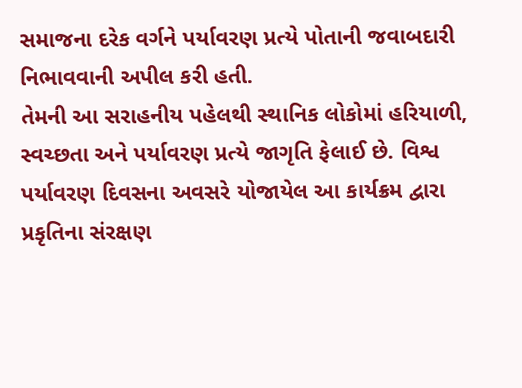સમાજના દરેક વર્ગને પર્યાવરણ પ્રત્યે પોતાની જવાબદારી નિભાવવાની અપીલ કરી હતી.
તેમની આ સરાહનીય પહેલથી સ્થાનિક લોકોમાં હરિયાળી, સ્વચ્છતા અને પર્યાવરણ પ્રત્યે જાગૃતિ ફેલાઈ છે. વિશ્વ પર્યાવરણ દિવસના અવસરે યોજાયેલ આ કાર્યક્રમ દ્વારા પ્રકૃતિના સંરક્ષણ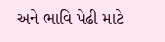અને ભાવિ પેઢી માટે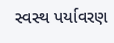સ્વસ્થ પર્યાવરણ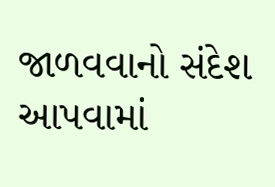જાળવવાનો સંદેશ આપવામાં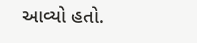આવ્યો હતો.